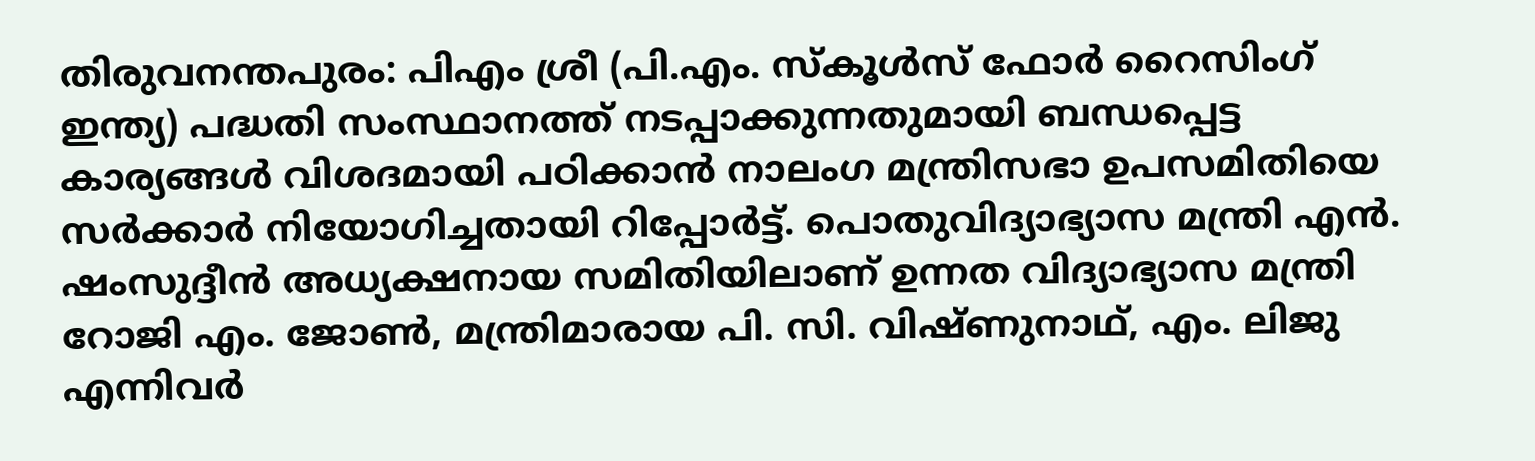തിരുവനന്തപുരം: പിഎം ശ്രീ (പി.എം. സ്കൂൾസ് ഫോർ റൈസിംഗ് ഇന്ത്യ) പദ്ധതി സംസ്ഥാനത്ത് നടപ്പാക്കുന്നതുമായി ബന്ധപ്പെട്ട കാര്യങ്ങൾ വിശദമായി പഠിക്കാൻ നാലംഗ മന്ത്രിസഭാ ഉപസമിതിയെ സർക്കാർ നിയോഗിച്ചതായി റിപ്പോർട്ട്. പൊതുവിദ്യാഭ്യാസ മന്ത്രി എൻ. ഷംസുദ്ദീൻ അധ്യക്ഷനായ സമിതിയിലാണ് ഉന്നത വിദ്യാഭ്യാസ മന്ത്രി റോജി എം. ജോൺ, മന്ത്രിമാരായ പി. സി. വിഷ്ണുനാഥ്, എം. ലിജു എന്നിവർ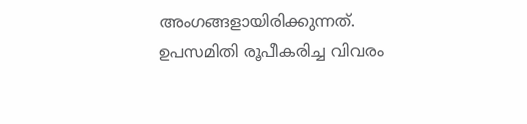അംഗങ്ങളായിരിക്കുന്നത്.
ഉപസമിതി രൂപീകരിച്ച വിവരം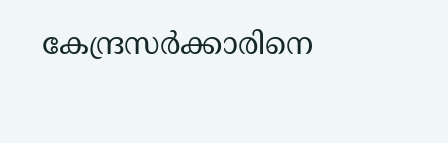കേന്ദ്രസർക്കാരിനെ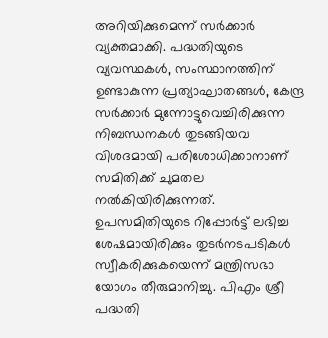അറിയിക്കുമെന്ന് സർക്കാർ വ്യക്തമാക്കി. പദ്ധതിയുടെ വ്യവസ്ഥകൾ, സംസ്ഥാനത്തിന് ഉണ്ടാകുന്ന പ്രത്യാഘാതങ്ങൾ, കേന്ദ്ര സർക്കാർ മുന്നോട്ടുവെച്ചിരിക്കുന്ന നിബന്ധനകൾ തുടങ്ങിയവ വിശദമായി പരിശോധിക്കാനാണ് സമിതിക്ക് ചുമതല നൽകിയിരിക്കുന്നത്.
ഉപസമിതിയുടെ റിപ്പോർട്ട് ലഭിച്ച ശേഷമായിരിക്കും തുടർനടപടികൾ സ്വീകരിക്കുകയെന്ന് മന്ത്രിസഭാ യോഗം തീരുമാനിച്ചു. പിഎം ശ്രീ പദ്ധതി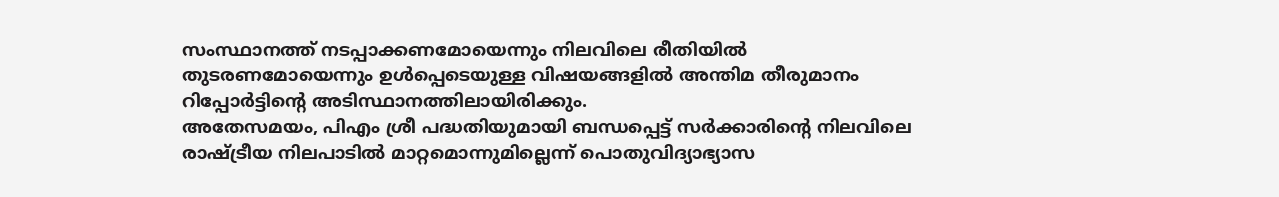സംസ്ഥാനത്ത് നടപ്പാക്കണമോയെന്നും നിലവിലെ രീതിയിൽ തുടരണമോയെന്നും ഉൾപ്പെടെയുള്ള വിഷയങ്ങളിൽ അന്തിമ തീരുമാനം റിപ്പോർട്ടിന്റെ അടിസ്ഥാനത്തിലായിരിക്കും.
അതേസമയം, പിഎം ശ്രീ പദ്ധതിയുമായി ബന്ധപ്പെട്ട് സർക്കാരിന്റെ നിലവിലെ രാഷ്ട്രീയ നിലപാടിൽ മാറ്റമൊന്നുമില്ലെന്ന് പൊതുവിദ്യാഭ്യാസ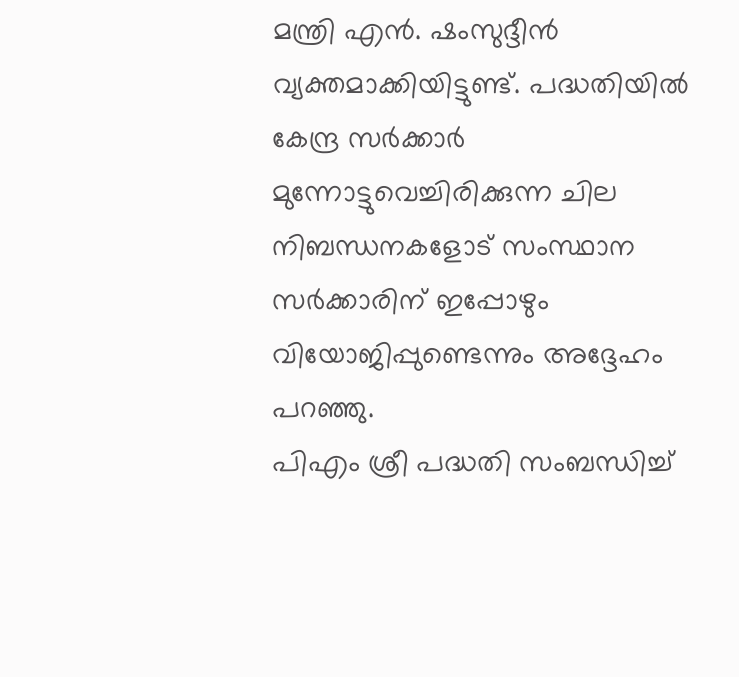മന്ത്രി എൻ. ഷംസുദ്ദീൻ വ്യക്തമാക്കിയിട്ടുണ്ട്. പദ്ധതിയിൽ കേന്ദ്ര സർക്കാർ മുന്നോട്ടുവെച്ചിരിക്കുന്ന ചില നിബന്ധനകളോട് സംസ്ഥാന സർക്കാരിന് ഇപ്പോഴും വിയോജിപ്പുണ്ടെന്നും അദ്ദേഹം പറഞ്ഞു.
പിഎം ശ്രീ പദ്ധതി സംബന്ധിച്ച്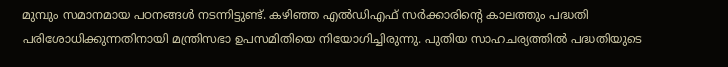മുമ്പും സമാനമായ പഠനങ്ങൾ നടന്നിട്ടുണ്ട്. കഴിഞ്ഞ എൽഡിഎഫ് സർക്കാരിന്റെ കാലത്തും പദ്ധതി പരിശോധിക്കുന്നതിനായി മന്ത്രിസഭാ ഉപസമിതിയെ നിയോഗിച്ചിരുന്നു. പുതിയ സാഹചര്യത്തിൽ പദ്ധതിയുടെ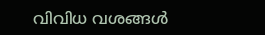വിവിധ വശങ്ങൾ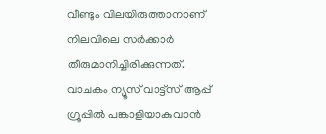വീണ്ടും വിലയിരുത്താനാണ് നിലവിലെ സർക്കാർ തീരുമാനിച്ചിരിക്കുന്നത്.
വാചകം ന്യൂസ് വാട്ട്സ് ആപ്പ് ഗ്രൂപ്പിൽ പങ്കാളിയാകുവാൻ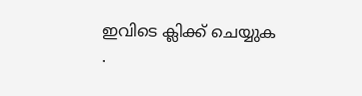ഇവിടെ ക്ലിക്ക് ചെയ്യുക
.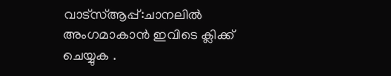വാട്സ്ആപ്പ്:ചാനലിൽ അംഗമാകാൻ ഇവിടെ ക്ലിക്ക് ചെയ്യുക .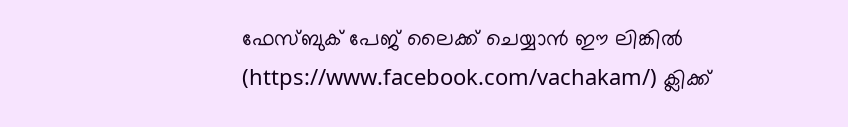ഫേസ്ബുക് പേജ് ലൈക്ക് ചെയ്യാൻ ഈ ലിങ്കിൽ (https://www.facebook.com/vachakam/) ക്ലിക്ക്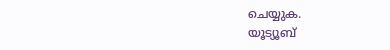ചെയ്യുക.
യൂട്യൂബ്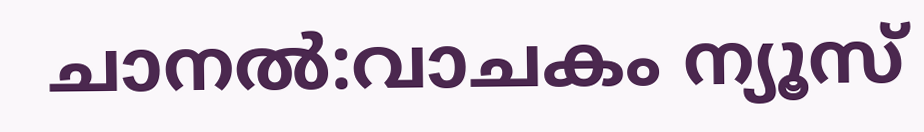ചാനൽ:വാചകം ന്യൂസ്